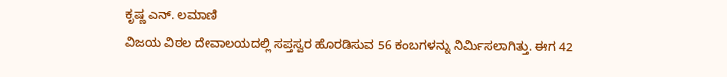ಕೃಷ್ಣ ಎನ್. ಲಮಾಣಿ
ವಿಜಯ ವಿಠಲ ದೇವಾಲಯದಲ್ಲಿ ಸಪ್ತಸ್ವರ ಹೊರಡಿಸುವ 56 ಕಂಬಗಳನ್ನು ನಿರ್ಮಿಸಲಾಗಿತ್ತು. ಈಗ 42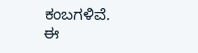ಕಂಬಗಳಿವೆ. ಈ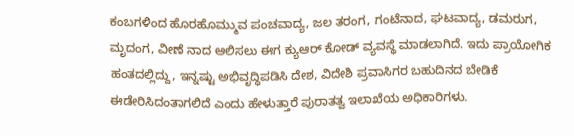ಕಂಬಗಳಿಂದ ಹೊರಹೊಮ್ಮುವ ಪಂಚವಾದ್ಯ, ಜಲ ತರಂಗ, ಗಂಟೆನಾದ, ಘಟವಾದ್ಯ, ಡಮರುಗ, ಮೃದಂಗ, ವೀಣೆ ನಾದ ಆಲಿಸಲು ಈಗ ಕ್ಯುಆರ್ ಕೋಡ್ ವ್ಯವಸ್ಥೆ ಮಾಡಲಾಗಿದೆ. ಇದು ಪ್ರಾಯೋಗಿಕ ಹಂತದಲ್ಲಿದ್ದು, ಇನ್ನಷ್ಟು ಅಭಿವೃದ್ಧಿಪಡಿಸಿ ದೇಶ, ವಿದೇಶಿ ಪ್ರವಾಸಿಗರ ಬಹುದಿನದ ಬೇಡಿಕೆ ಈಡೇರಿಸಿದಂತಾಗಲಿದೆ ಎಂದು ಹೇಳುತ್ತಾರೆ ಪುರಾತತ್ವ ಇಲಾಖೆಯ ಅಧಿಕಾರಿಗಳು.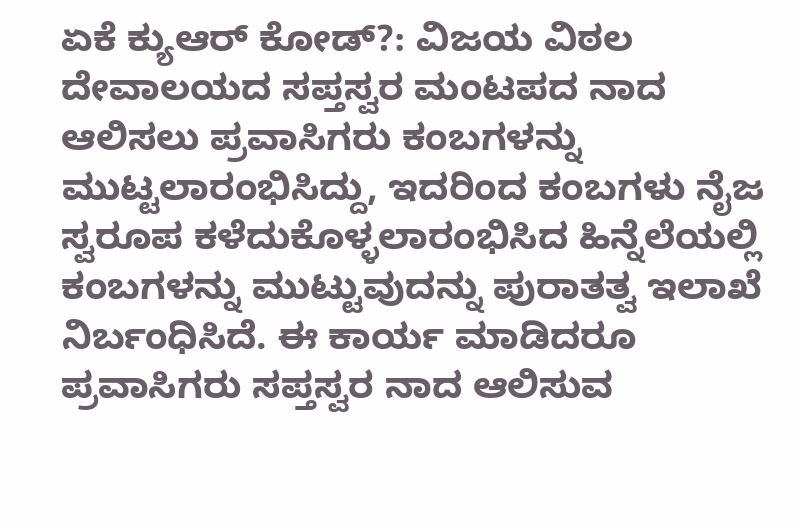ಏಕೆ ಕ್ಯುಆರ್ ಕೋಡ್?: ವಿಜಯ ವಿಠಲ ದೇವಾಲಯದ ಸಪ್ತಸ್ವರ ಮಂಟಪದ ನಾದ ಆಲಿಸಲು ಪ್ರವಾಸಿಗರು ಕಂಬಗಳನ್ನು ಮುಟ್ಟಲಾರಂಭಿಸಿದ್ದು, ಇದರಿಂದ ಕಂಬಗಳು ನೈಜ ಸ್ವರೂಪ ಕಳೆದುಕೊಳ್ಳಲಾರಂಭಿಸಿದ ಹಿನ್ನೆಲೆಯಲ್ಲಿ ಕಂಬಗಳನ್ನು ಮುಟ್ಟುವುದನ್ನು ಪುರಾತತ್ವ ಇಲಾಖೆ ನಿರ್ಬಂಧಿಸಿದೆ. ಈ ಕಾರ್ಯ ಮಾಡಿದರೂ ಪ್ರವಾಸಿಗರು ಸಪ್ತಸ್ವರ ನಾದ ಆಲಿಸುವ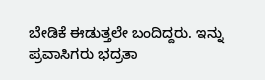ಬೇಡಿಕೆ ಈಡುತ್ತಲೇ ಬಂದಿದ್ದರು. ಇನ್ನು ಪ್ರವಾಸಿಗರು ಭದ್ರತಾ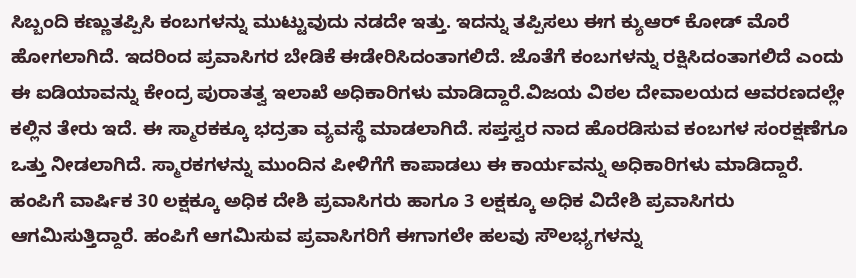ಸಿಬ್ಬಂದಿ ಕಣ್ಣುತಪ್ಪಿಸಿ ಕಂಬಗಳನ್ನು ಮುಟ್ಟುವುದು ನಡದೇ ಇತ್ತು. ಇದನ್ನು ತಪ್ಪಿಸಲು ಈಗ ಕ್ಯುಆರ್ ಕೋಡ್ ಮೊರೆ ಹೋಗಲಾಗಿದೆ. ಇದರಿಂದ ಪ್ರವಾಸಿಗರ ಬೇಡಿಕೆ ಈಡೇರಿಸಿದಂತಾಗಲಿದೆ. ಜೊತೆಗೆ ಕಂಬಗಳನ್ನು ರಕ್ಷಿಸಿದಂತಾಗಲಿದೆ ಎಂದು ಈ ಐಡಿಯಾವನ್ನು ಕೇಂದ್ರ ಪುರಾತತ್ವ ಇಲಾಖೆ ಅಧಿಕಾರಿಗಳು ಮಾಡಿದ್ದಾರೆ.ವಿಜಯ ವಿಠಲ ದೇವಾಲಯದ ಆವರಣದಲ್ಲೇ ಕಲ್ಲಿನ ತೇರು ಇದೆ. ಈ ಸ್ಮಾರಕಕ್ಕೂ ಭದ್ರತಾ ವ್ಯವಸ್ಥೆ ಮಾಡಲಾಗಿದೆ. ಸಪ್ತಸ್ವರ ನಾದ ಹೊರಡಿಸುವ ಕಂಬಗಳ ಸಂರಕ್ಷಣೆಗೂ ಒತ್ತು ನೀಡಲಾಗಿದೆ. ಸ್ಮಾರಕಗಳನ್ನು ಮುಂದಿನ ಪೀಳಿಗೆಗೆ ಕಾಪಾಡಲು ಈ ಕಾರ್ಯವನ್ನು ಅಧಿಕಾರಿಗಳು ಮಾಡಿದ್ದಾರೆ.
ಹಂಪಿಗೆ ವಾರ್ಷಿಕ 30 ಲಕ್ಷಕ್ಕೂ ಅಧಿಕ ದೇಶಿ ಪ್ರವಾಸಿಗರು ಹಾಗೂ 3 ಲಕ್ಷಕ್ಕೂ ಅಧಿಕ ವಿದೇಶಿ ಪ್ರವಾಸಿಗರು ಆಗಮಿಸುತ್ತಿದ್ದಾರೆ. ಹಂಪಿಗೆ ಆಗಮಿಸುವ ಪ್ರವಾಸಿಗರಿಗೆ ಈಗಾಗಲೇ ಹಲವು ಸೌಲಭ್ಯಗಳನ್ನು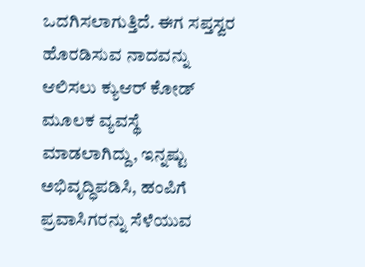ಒದಗಿಸಲಾಗುತ್ತಿದೆ. ಈಗ ಸಪ್ತಸ್ವರ ಹೊರಡಿಸುವ ನಾದವನ್ನು ಆಲಿಸಲು ಕ್ಯುಆರ್ ಕೋಡ್ ಮೂಲಕ ವ್ಯವಸ್ಥೆ ಮಾಡಲಾಗಿದ್ದು, ಇನ್ನಷ್ಟು ಅಭಿವೃದ್ಧಿಪಡಿಸಿ, ಹಂಪಿಗೆ ಪ್ರವಾಸಿಗರನ್ನು ಸೆಳೆಯುವ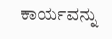ಕಾರ್ಯವನ್ನು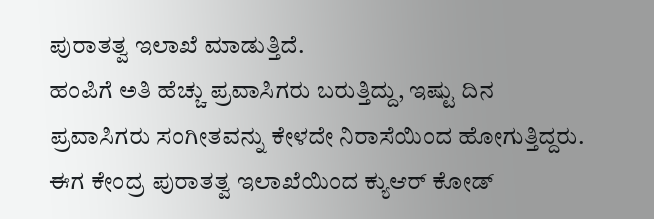ಪುರಾತತ್ವ ಇಲಾಖೆ ಮಾಡುತ್ತಿದೆ.
ಹಂಪಿಗೆ ಅತಿ ಹೆಚ್ಚು ಪ್ರವಾಸಿಗರು ಬರುತ್ತಿದ್ದು, ಇಷ್ಟು ದಿನ ಪ್ರವಾಸಿಗರು ಸಂಗೀತವನ್ನು ಕೇಳದೇ ನಿರಾಸೆಯಿಂದ ಹೋಗುತ್ತಿದ್ದರು. ಈಗ ಕೇಂದ್ರ ಪುರಾತತ್ವ ಇಲಾಖೆಯಿಂದ ಕ್ಯುಆರ್ ಕೋಡ್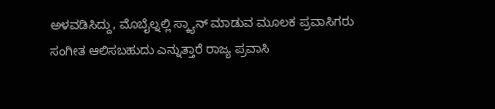ಅಳವಡಿಸಿದ್ದು, ಮೊಬೈಲ್ನಲ್ಲಿ ಸ್ಕ್ಯಾನ್ ಮಾಡುವ ಮೂಲಕ ಪ್ರವಾಸಿಗರು ಸಂಗೀತ ಆಲಿಸಬಹುದು ಎನ್ನುತ್ತಾರೆ ರಾಜ್ಯ ಪ್ರವಾಸಿ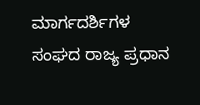ಮಾರ್ಗದರ್ಶಿಗಳ ಸಂಘದ ರಾಜ್ಯ ಪ್ರಧಾನ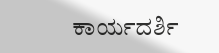ಕಾರ್ಯದರ್ಶಿ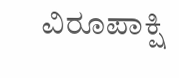ವಿರೂಪಾಕ್ಷಿ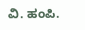ವಿ. ಹಂಪಿ.